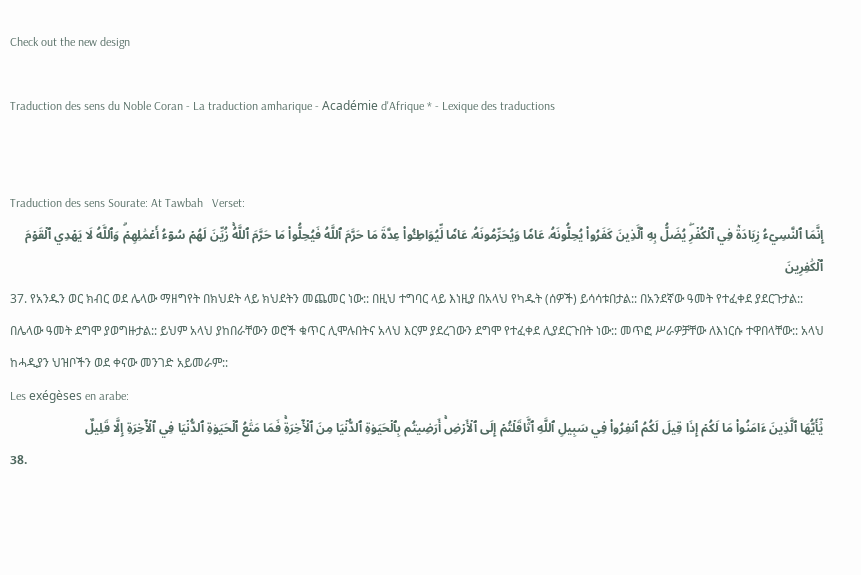Check out the new design

Traduction des sens du Noble Coran - La traduction amharique - Académie d'Afrique * - Lexique des traductions


Traduction des sens Sourate: At Tawbah   Verset:
إِنَّمَا ٱلنَّسِيٓءُ زِيَادَةٞ فِي ٱلۡكُفۡرِۖ يُضَلُّ بِهِ ٱلَّذِينَ كَفَرُواْ يُحِلُّونَهُۥ عَامٗا وَيُحَرِّمُونَهُۥ عَامٗا لِّيُوَاطِـُٔواْ عِدَّةَ مَا حَرَّمَ ٱللَّهُ فَيُحِلُّواْ مَا حَرَّمَ ٱللَّهُۚ زُيِّنَ لَهُمۡ سُوٓءُ أَعۡمَٰلِهِمۡۗ وَٱللَّهُ لَا يَهۡدِي ٱلۡقَوۡمَ ٱلۡكَٰفِرِينَ
37. የአንዱን ወር ክብር ወደ ሌላው ማዘግየት በክህደት ላይ ክህደትን መጨመር ነው:: በዚህ ተግባር ላይ እነዚያ በአላህ የካዱት (ሰዎች) ይሳሳቱበታል:: በአንደኛው ዓመት የተፈቀደ ያደርጉታል:: በሌላው ዓመት ደግሞ ያወግዙታል:: ይህም አላህ ያከበራቸውን ወሮች ቁጥር ሊሞሉበትና አላህ እርም ያደረገውን ደግሞ የተፈቀደ ሊያደርጉበት ነው:: መጥፎ ሥራዎቻቸው ለእነርሱ ተዋበላቸው:: አላህ ከሓዲያን ህዝቦችን ወደ ቀናው መንገድ አይመራም::
Les exégèses en arabe:
يَٰٓأَيُّهَا ٱلَّذِينَ ءَامَنُواْ مَا لَكُمۡ إِذَا قِيلَ لَكُمُ ٱنفِرُواْ فِي سَبِيلِ ٱللَّهِ ٱثَّاقَلۡتُمۡ إِلَى ٱلۡأَرۡضِۚ أَرَضِيتُم بِٱلۡحَيَوٰةِ ٱلدُّنۡيَا مِنَ ٱلۡأٓخِرَةِۚ فَمَا مَتَٰعُ ٱلۡحَيَوٰةِ ٱلدُّنۡيَا فِي ٱلۡأٓخِرَةِ إِلَّا قَلِيلٌ
38.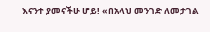እናንተ ያመናችሁ ሆይ! «በአላህ መንገድ ለመታገል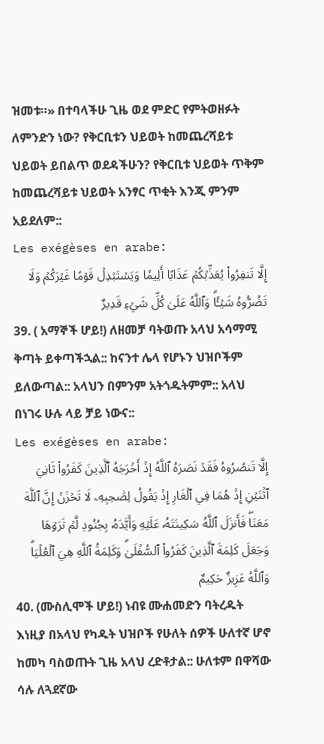ዝመቱ።» በተባላችሁ ጊዜ ወደ ምድር የምትወዘፉት ለምንድን ነው? የቅርቢቱን ህይወት ከመጨረሻይቱ ህይወት ይበልጥ ወደዳችሁን? የቅርቢቱ ህይወት ጥቅም ከመጨረሻይቱ ህይወት አንፃር ጥቂት እንጂ ምንም አይደለም::
Les exégèses en arabe:
إِلَّا تَنفِرُواْ يُعَذِّبۡكُمۡ عَذَابًا أَلِيمٗا وَيَسۡتَبۡدِلۡ قَوۡمًا غَيۡرَكُمۡ وَلَا تَضُرُّوهُ شَيۡـٔٗاۗ وَٱللَّهُ عَلَىٰ كُلِّ شَيۡءٖ قَدِيرٌ
39. ( አማኞች ሆይ!) ለዘመቻ ባትወጡ አላህ አሳማሚ ቅጣት ይቀጣችኋል:: ከናንተ ሌላ የሆኑን ህዝቦችም ይለውጣል:: አላህን በምንም አትጎዱትምም:: አላህ በነገሩ ሁሉ ላይ ቻይ ነውና::
Les exégèses en arabe:
إِلَّا تَنصُرُوهُ فَقَدۡ نَصَرَهُ ٱللَّهُ إِذۡ أَخۡرَجَهُ ٱلَّذِينَ كَفَرُواْ ثَانِيَ ٱثۡنَيۡنِ إِذۡ هُمَا فِي ٱلۡغَارِ إِذۡ يَقُولُ لِصَٰحِبِهِۦ لَا تَحۡزَنۡ إِنَّ ٱللَّهَ مَعَنَاۖ فَأَنزَلَ ٱللَّهُ سَكِينَتَهُۥ عَلَيۡهِ وَأَيَّدَهُۥ بِجُنُودٖ لَّمۡ تَرَوۡهَا وَجَعَلَ كَلِمَةَ ٱلَّذِينَ كَفَرُواْ ٱلسُّفۡلَىٰۗ وَكَلِمَةُ ٱللَّهِ هِيَ ٱلۡعُلۡيَاۗ وَٱللَّهُ عَزِيزٌ حَكِيمٌ
40. (ሙስሊሞች ሆይ!) ነብዩ ሙሐመድን ባትረዱት እነዚያ በአላህ የካዱት ህዝቦች የሁለት ሰዎች ሁለተኛ ሆኖ ከመካ ባስወጡት ጊዜ አላህ ረድቶታል:: ሁለቱም በዋሻው ሳሉ ለጓደኛው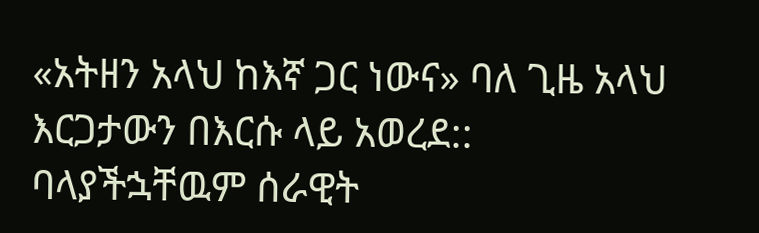«አትዘን አላህ ከእኛ ጋር ነውና» ባለ ጊዜ አላህ እርጋታውን በእርሱ ላይ አወረደ:: ባላያችኋቸዉም ሰራዊት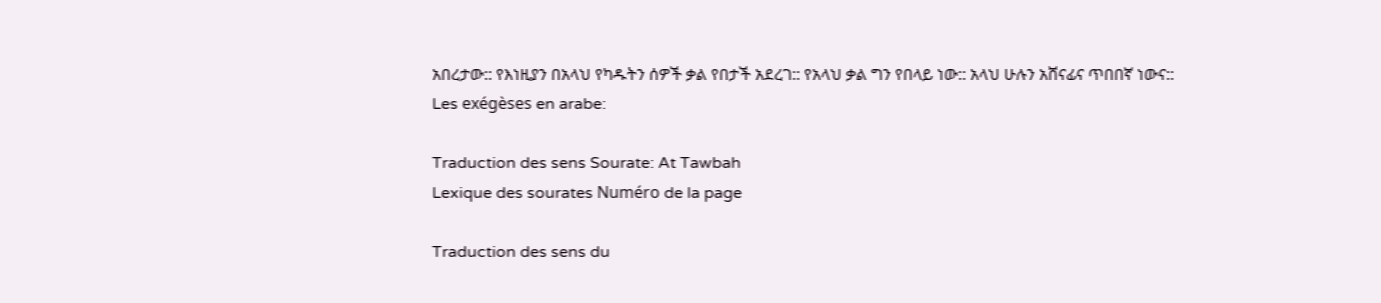አበረታው:: የእነዚያን በአላህ የካዱትን ሰዎች ቃል የበታች አደረገ:: የአላህ ቃል ግን የበላይ ነው:: አላህ ሁሉን አሸናፊና ጥበበኛ ነውና::
Les exégèses en arabe:

Traduction des sens Sourate: At Tawbah
Lexique des sourates Numéro de la page

Traduction des sens du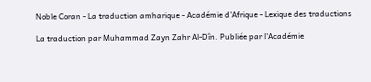Noble Coran - La traduction amharique - Académie d'Afrique - Lexique des traductions

La traduction par Muhammad Zayn Zahr Al-Dîn. Publiée par l'Académie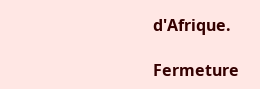d'Afrique.

Fermeture